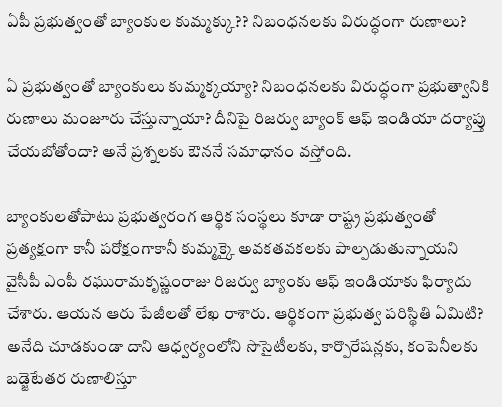ఏపీ ప్రభుత్వంతో బ్యాంకుల కుమ్మక్కు?? నిబంధనలకు విరుద్ధంగా రుణాలు?

ఏ ప్రభుత్వంతో బ్యాంకులు కుమ్మక్కయ్యా? నిబంధనలకు విరుద్ధంగా ప్రభుత్వానికి రుణాలు మంజూరు చేస్తున్నాయా? దీనిపై రిజర్వు బ్యాంక్ ఆఫ్ ఇండియా దర్యాప్తు చేయబోతోందా? అనే ప్రశ్నలకు ఔననే సమాధానం వస్తోంది.

బ్యాంకులతోపాటు ప్రభుత్వరంగ ఆర్థిక సంస్థలు కూడా రాష్ట్ర ప్రభుత్వంతో ప్రత్యక్షంగా కానీ పరోక్షంగాకానీ కుమ్మక్కై అవకతవకలకు పాల్పడుతున్నాయని వైసీపీ ఎంపీ రఘురామకృష్ణంరాజు రిజర్వు బ్యాంకు ఆఫ్ ఇండియాకు ఫిర్యాదు చేశారు. ఆయన ఆరు పేజీలతో లేఖ రాశారు. ఆర్థికంగా ప్రభుత్వ పరిస్థితి ఏమిటి? అనేది చూడకుండా దాని ఆధ్వర్యంలోని సొసైటీలకు, కార్పొరేషన్లకు, కంపెనీలకు బడ్జెటేతర రుణాలిస్తూ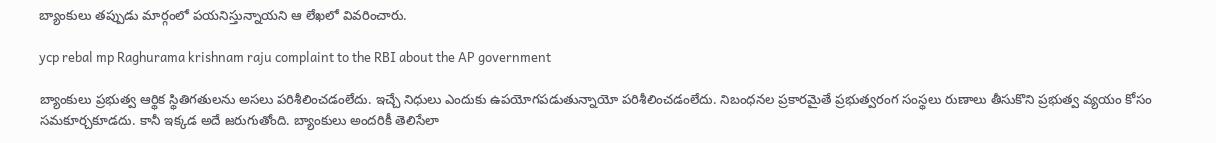బ్యాంకులు తప్పుడు మార్గంలో పయనిస్తున్నాయని ఆ లేఖలో వివరించారు.

ycp rebal mp Raghurama krishnam raju complaint to the RBI about the AP government

బ్యాంకులు ప్రభుత్వ ఆర్థిక స్థితిగతులను అసలు పరిశీలించడంలేదు. ఇచ్చే నిధులు ఎందుకు ఉపయోగపడుతున్నాయో పరిశీలించడంలేదు. నిబంధనల ప్రకారమైతే ప్రభుత్వరంగ సంస్థలు రుణాలు తీసుకొని ప్రభుత్వ వ్యయం కోసం సమకూర్చకూడదు. కానీ ఇక్కడ అదే జరుగుతోంది. బ్యాంకులు అందరికీ తెలిసేలా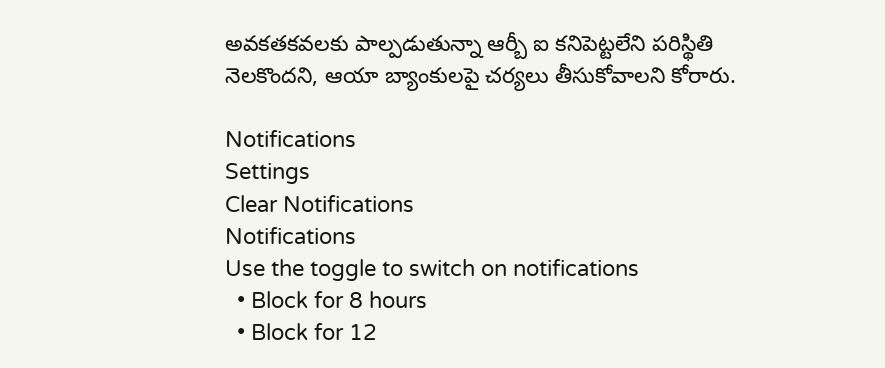అవకతకవలకు పాల్పడుతున్నా ఆర్బీ ఐ కనిపెట్టలేని పరిస్థితి నెలకొందని, ఆయా బ్యాంకులపై చర్యలు తీసుకోవాలని కోరారు.

Notifications
Settings
Clear Notifications
Notifications
Use the toggle to switch on notifications
  • Block for 8 hours
  • Block for 12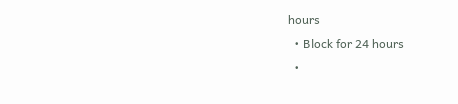hours
  • Block for 24 hours
  •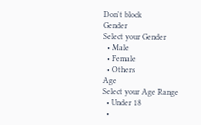Don't block
Gender
Select your Gender
  • Male
  • Female
  • Others
Age
Select your Age Range
  • Under 18
  •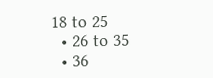18 to 25
  • 26 to 35
  • 36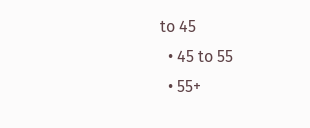to 45
  • 45 to 55
  • 55+